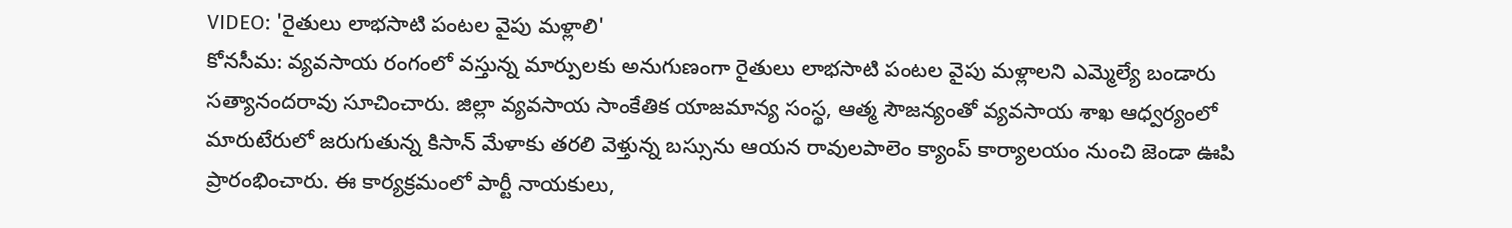VIDEO: 'రైతులు లాభసాటి పంటల వైపు మళ్లాలి'
కోనసీమ: వ్యవసాయ రంగంలో వస్తున్న మార్పులకు అనుగుణంగా రైతులు లాభసాటి పంటల వైపు మళ్లాలని ఎమ్మెల్యే బండారు సత్యానందరావు సూచించారు. జిల్లా వ్యవసాయ సాంకేతిక యాజమాన్య సంస్థ, ఆత్మ సౌజన్యంతో వ్యవసాయ శాఖ ఆధ్వర్యంలో మారుటేరులో జరుగుతున్న కిసాన్ మేళాకు తరలి వెళ్తున్న బస్సును ఆయన రావులపాలెం క్యాంప్ కార్యాలయం నుంచి జెండా ఊపి ప్రారంభించారు. ఈ కార్యక్రమంలో పార్టీ నాయకులు,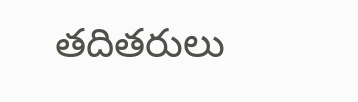తదితరులు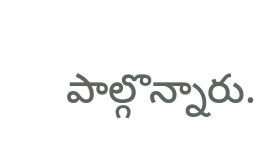పాల్గొన్నారు.